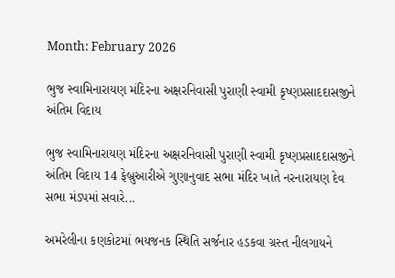Month: February 2026

ભુજ સ્વામિનારાયણ મંદિરના અક્ષરનિવાસી પુરાણી સ્વામી કૃષ્ણપ્રસાદદાસજીને અંતિમ વિદાય

ભુજ સ્વામિનારાયણ મંદિરના અક્ષરનિવાસી પુરાણી સ્વામી કૃષ્ણપ્રસાદદાસજીને અંતિમ વિદાય 14 ફેબ્રુઆરીએ ગુણાનુવાદ સભા મંદિર ખાતે નરનારાયણ દેવ સભા મંડપમાં સવારે...

અમરેલીના કણકોટમાં ભયજનક સ્થિતિ સર્જનાર હડકવા ગ્રસ્ત નીલગાયને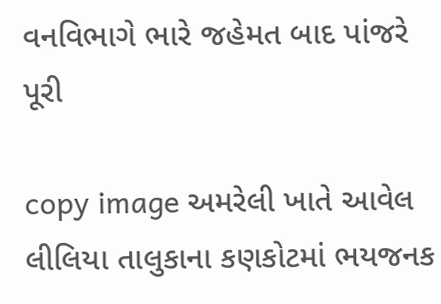વનવિભાગે ભારે જહેમત બાદ પાંજરે પૂરી

copy image અમરેલી ખાતે આવેલ લીલિયા તાલુકાના કણકોટમાં ભયજનક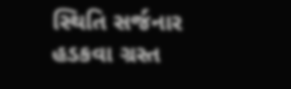સ્થિતિ સર્જનાર હડકવા ગ્રસ્ત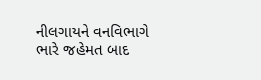નીલગાયને વનવિભાગે ભારે જહેમત બાદ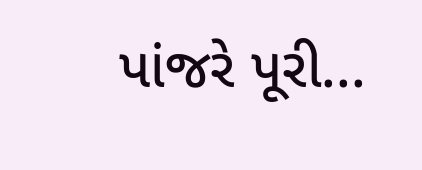પાંજરે પૂરી...